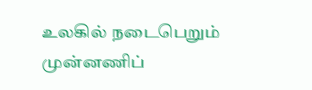உலகில் நடைபெறும் முன்னணிப்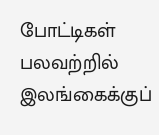போட்டிகள் பலவற்றில் இலங்கைக்குப்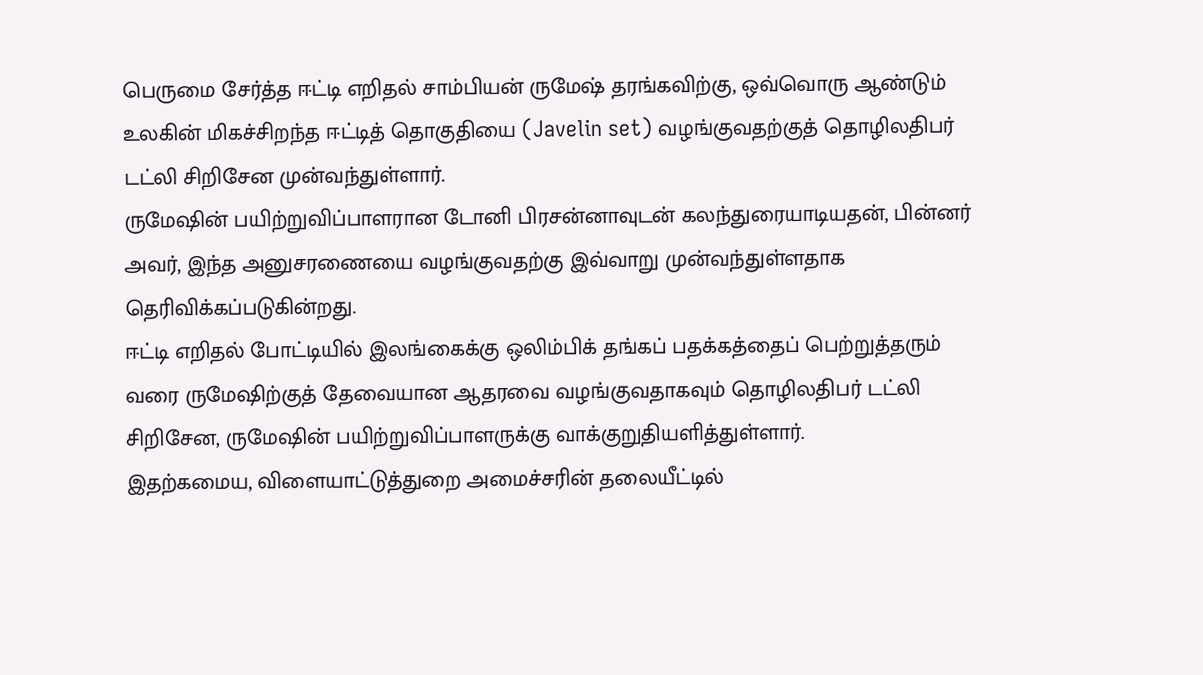பெருமை சேர்த்த ஈட்டி எறிதல் சாம்பியன் ருமேஷ் தரங்கவிற்கு, ஒவ்வொரு ஆண்டும் உலகின் மிகச்சிறந்த ஈட்டித் தொகுதியை (Javelin set) வழங்குவதற்குத் தொழிலதிபர் டட்லி சிறிசேன முன்வந்துள்ளார்.
ருமேஷின் பயிற்றுவிப்பாளரான டோனி பிரசன்னாவுடன் கலந்துரையாடியதன், பின்னர் அவர், இந்த அனுசரணையை வழங்குவதற்கு இவ்வாறு முன்வந்துள்ளதாக தெரிவிக்கப்படுகின்றது.
ஈட்டி எறிதல் போட்டியில் இலங்கைக்கு ஒலிம்பிக் தங்கப் பதக்கத்தைப் பெற்றுத்தரும் வரை ருமேஷிற்குத் தேவையான ஆதரவை வழங்குவதாகவும் தொழிலதிபர் டட்லி சிறிசேன, ருமேஷின் பயிற்றுவிப்பாளருக்கு வாக்குறுதியளித்துள்ளார்.
இதற்கமைய, விளையாட்டுத்துறை அமைச்சரின் தலையீட்டில்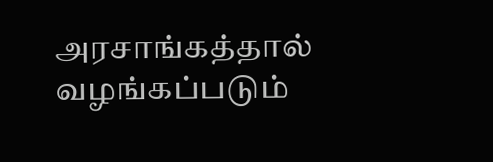அரசாங்கத்தால் வழங்கப்படும்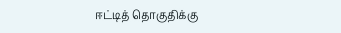ஈட்டித் தொகுதிக்கு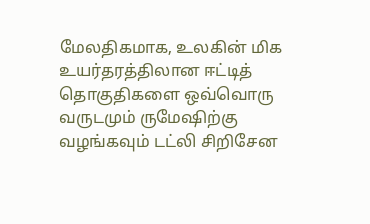மேலதிகமாக, உலகின் மிக உயர்தரத்திலான ஈட்டித் தொகுதிகளை ஒவ்வொரு வருடமும் ருமேஷிற்கு வழங்கவும் டட்லி சிறிசேன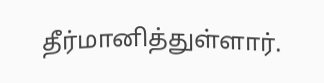தீர்மானித்துள்ளார்.